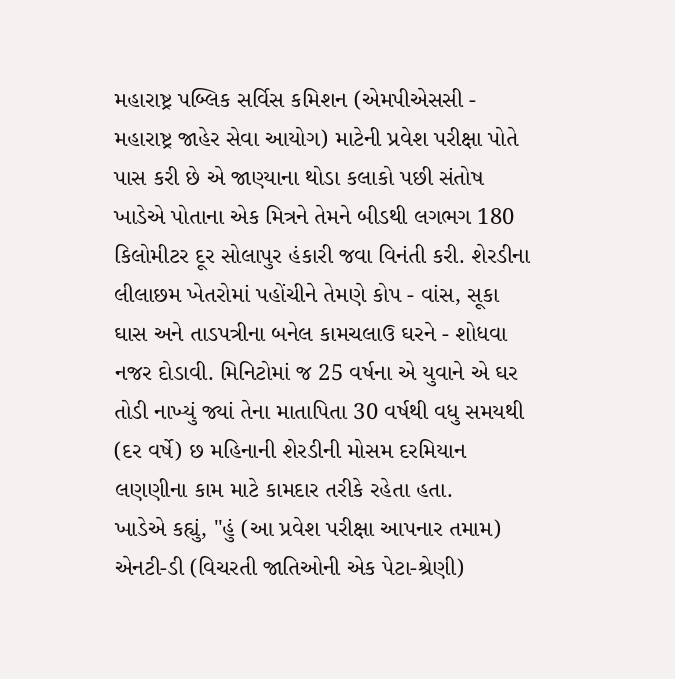મહારાષ્ટ્ર પબ્લિક સર્વિસ કમિશન (એમપીએસસી - મહારાષ્ટ્ર જાહેર સેવા આયોગ) માટેની પ્રવેશ પરીક્ષા પોતે પાસ કરી છે એ જાણ્યાના થોડા કલાકો પછી સંતોષ ખાડેએ પોતાના એક મિત્રને તેમને બીડથી લગભગ 180 કિલોમીટર દૂર સોલાપુર હંકારી જવા વિનંતી કરી. શેરડીના લીલાછમ ખેતરોમાં પહોંચીને તેમણે કોપ - વાંસ, સૂકા ઘાસ અને તાડપત્રીના બનેલ કામચલાઉ ઘરને - શોધવા નજર દોડાવી. મિનિટોમાં જ 25 વર્ષના એ યુવાને એ ઘર તોડી નાખ્યું જ્યાં તેના માતાપિતા 30 વર્ષથી વધુ સમયથી (દર વર્ષે) છ મહિનાની શેરડીની મોસમ દરમિયાન લણણીના કામ માટે કામદાર તરીકે રહેતા હતા.
ખાડેએ કહ્યું, "હું (આ પ્રવેશ પરીક્ષા આપનાર તમામ) એનટી-ડી (વિચરતી જાતિઓની એક પેટા-શ્રેણી)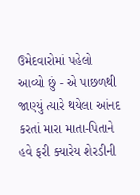ઉમેદવારોમાં પહેલો આવ્યો છું - એ પાછળથી જાણ્યું ત્યારે થયેલા આંનદ કરતાં મારા માતા-પિતાને હવે ફરી ક્યારેય શેરડીની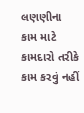લણણીના કામ માટે કામદારો તરીકે કામ કરવું નહીં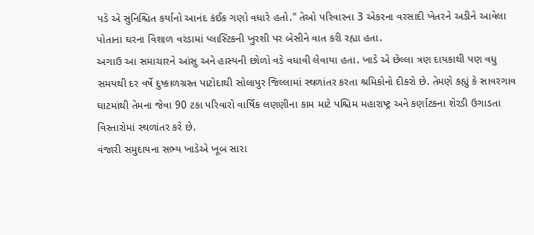પડે એ સુનિશ્ચિત કર્યાનો આનંદ કંઈક ગણો વધારે હતો." તેઓ પરિવારના 3 એકરના વરસાદી ખેતરને અડીને આવેલા પોતાના ઘરના વિશાળ વરંડામાં પ્લાસ્ટિકની ખુરશી પર બેસીને વાત કરી રહ્યા હતા.
અગાઉ આ સમાચારને આંસુ અને હાસ્યની છોળો વડે વધાવી લેવાયા હતા. ખાડે એ છેલ્લા ત્રણ દાયકાથી પણ વધુ સમયથી દર વર્ષે દુષ્કાળગ્રસ્ત પાટોદાથી સોલાપુર જિલ્લામાં સ્થળાંતર કરતા શ્રમિકોનો દીકરો છે. તેમણે કહ્યું કે સાવરગાવ ઘાટમાંથી તેમના જેવા 90 ટકા પરિવારો વાર્ષિક લણણીના કામ માટે પશ્ચિમ મહારાષ્ટ્ર અને કર્ણાટકના શેરડી ઉગાડતા વિસ્તારોમાં સ્થળાંતર કરે છે.
વંજારી સમુદાયના સભ્ય ખાડેએ ખૂબ સારા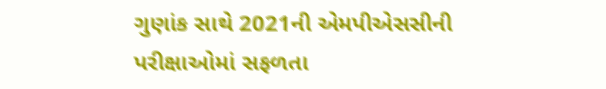ગુણાંક સાથે 2021ની એમપીએસસીની પરીક્ષાઓમાં સફળતા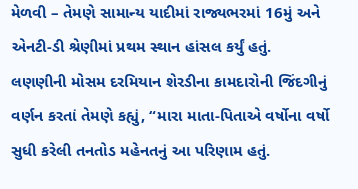મેળવી – તેમણે સામાન્ય યાદીમાં રાજ્યભરમાં 16મું અને એનટી-ડી શ્રેણીમાં પ્રથમ સ્થાન હાંસલ કર્યું હતું.
લણણીની મોસમ દરમિયાન શેરડીના કામદારોની જિંદગીનું વર્ણન કરતાં તેમણે કહ્યું, “મારા માતા-પિતાએ વર્ષોના વર્ષો સુધી કરેલી તનતોડ મહેનતનું આ પરિણામ હતું.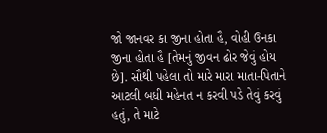જો જાનવર કા જીના હોતા હૈ, વોહી ઉનકા જીના હોતા હૈ [તેમનું જીવન ઢોર જેવું હોય છે]. સૌથી પહેલા તો મારે મારા માતા-પિતાને આટલી બધી મહેનત ન કરવી પડે તેવું કરવું હતું, તે માટે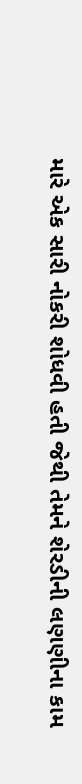મારે એક સારી નોકરી શોધવી હતી જેથી તેમને શેરડીની લણણીના કામ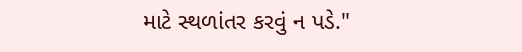માટે સ્થળાંતર કરવું ન પડે."